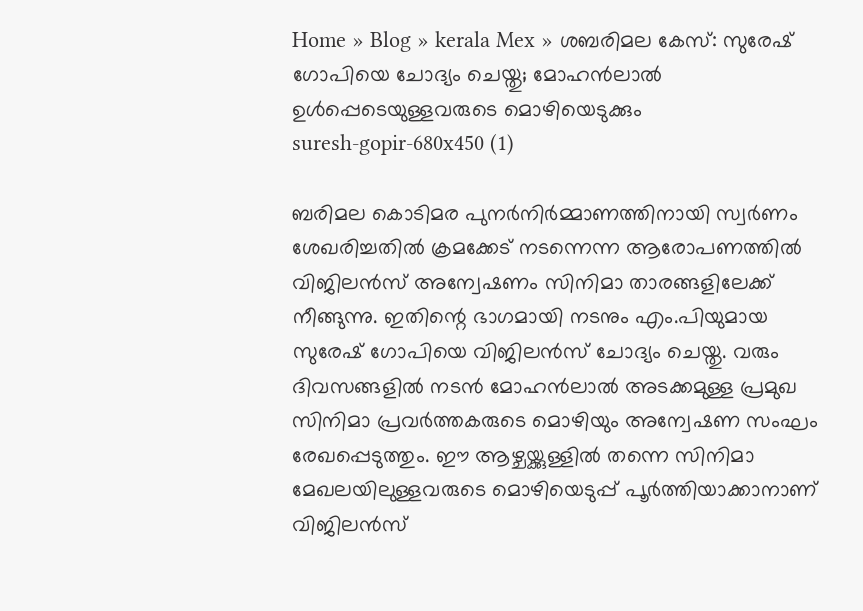Home » Blog » kerala Mex » ശബരിമല കേസ്: സുരേഷ് ഗോപിയെ ചോദ്യം ചെയ്തു; മോഹൻലാൽ ഉൾപ്പെടെയുള്ളവരുടെ മൊഴിയെടുക്കും
suresh-gopir-680x450 (1)

ബരിമല കൊടിമര പുനർനിർമ്മാണത്തിനായി സ്വർണം ശേഖരിച്ചതിൽ ക്രമക്കേട് നടന്നെന്ന ആരോപണത്തിൽ വിജിലൻസ് അന്വേഷണം സിനിമാ താരങ്ങളിലേക്ക് നീങ്ങുന്നു. ഇതിന്റെ ഭാഗമായി നടനും എം.പിയുമായ സുരേഷ് ഗോപിയെ വിജിലൻസ് ചോദ്യം ചെയ്തു. വരും ദിവസങ്ങളിൽ നടൻ മോഹൻലാൽ അടക്കമുള്ള പ്രമുഖ സിനിമാ പ്രവർത്തകരുടെ മൊഴിയും അന്വേഷണ സംഘം രേഖപ്പെടുത്തും. ഈ ആഴ്ചയ്ക്കുള്ളിൽ തന്നെ സിനിമാ മേഖലയിലുള്ളവരുടെ മൊഴിയെടുപ്പ് പൂർത്തിയാക്കാനാണ് വിജിലൻസ്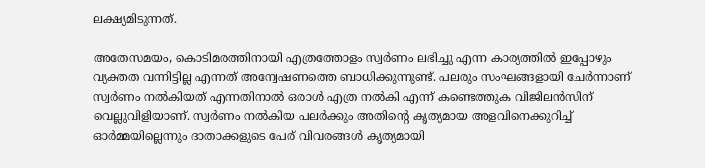ലക്ഷ്യമിടുന്നത്.

അതേസമയം, കൊടിമരത്തിനായി എത്രത്തോളം സ്വർണം ലഭിച്ചു എന്ന കാര്യത്തിൽ ഇപ്പോഴും വ്യക്തത വന്നിട്ടില്ല എന്നത് അന്വേഷണത്തെ ബാധിക്കുന്നുണ്ട്. പലരും സംഘങ്ങളായി ചേർന്നാണ് സ്വർണം നൽകിയത് എന്നതിനാൽ ഒരാൾ എത്ര നൽകി എന്ന് കണ്ടെത്തുക വിജിലൻസിന് വെല്ലുവിളിയാണ്. സ്വർണം നൽകിയ പലർക്കും അതിന്റെ കൃത്യമായ അളവിനെക്കുറിച്ച് ഓർമ്മയില്ലെന്നും ദാതാക്കളുടെ പേര് വിവരങ്ങൾ കൃത്യമായി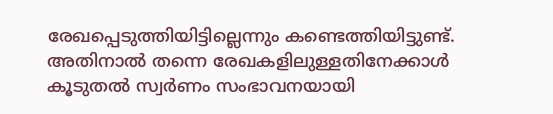രേഖപ്പെടുത്തിയിട്ടില്ലെന്നും കണ്ടെത്തിയിട്ടുണ്ട്. അതിനാൽ തന്നെ രേഖകളിലുള്ളതിനേക്കാൾ കൂടുതൽ സ്വർണം സംഭാവനയായി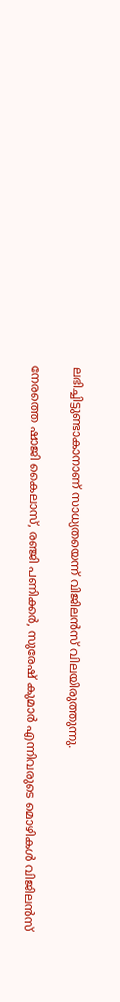ലഭിച്ചിട്ടുണ്ടാകാനാണ് സാധ്യതയെന്ന് വിജിലൻസ് വിലയിരുത്തുന്നു.

നേരത്തെ ഷാജി കൈലാസ്, രഞ്ജി പണിക്കർ, സുരേഷ് കുമാർ എന്നിവരുടെ മൊഴികൾ വിജിലൻസ്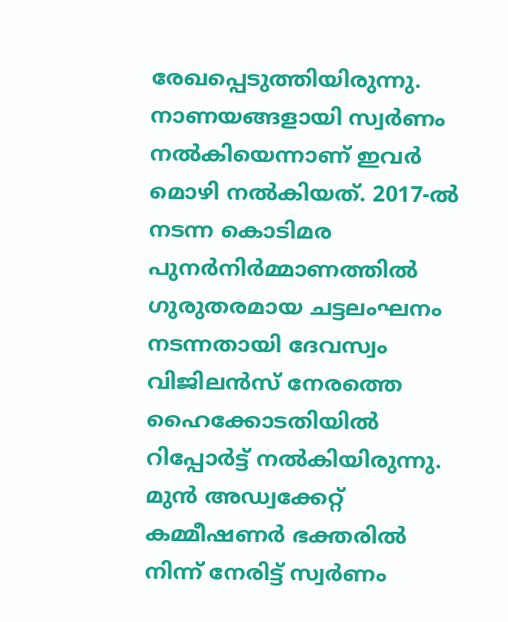രേഖപ്പെടുത്തിയിരുന്നു. നാണയങ്ങളായി സ്വർണം നൽകിയെന്നാണ് ഇവർ മൊഴി നൽകിയത്. 2017-ൽ നടന്ന കൊടിമര പുനർനിർമ്മാണത്തിൽ ഗുരുതരമായ ചട്ടലംഘനം നടന്നതായി ദേവസ്വം വിജിലൻസ് നേരത്തെ ഹൈക്കോടതിയിൽ റിപ്പോർട്ട് നൽകിയിരുന്നു. മുൻ അഡ്വക്കേറ്റ് കമ്മീഷണർ ഭക്തരിൽ നിന്ന് നേരിട്ട് സ്വർണം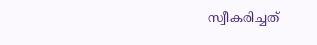സ്വീകരിച്ചത്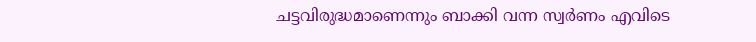ചട്ടവിരുദ്ധമാണെന്നും ബാക്കി വന്ന സ്വർണം എവിടെ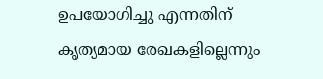ഉപയോഗിച്ചു എന്നതിന് കൃത്യമായ രേഖകളില്ലെന്നും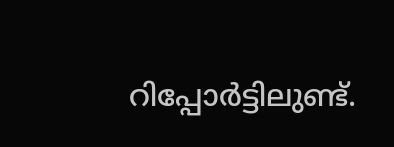റിപ്പോർട്ടിലുണ്ട്.